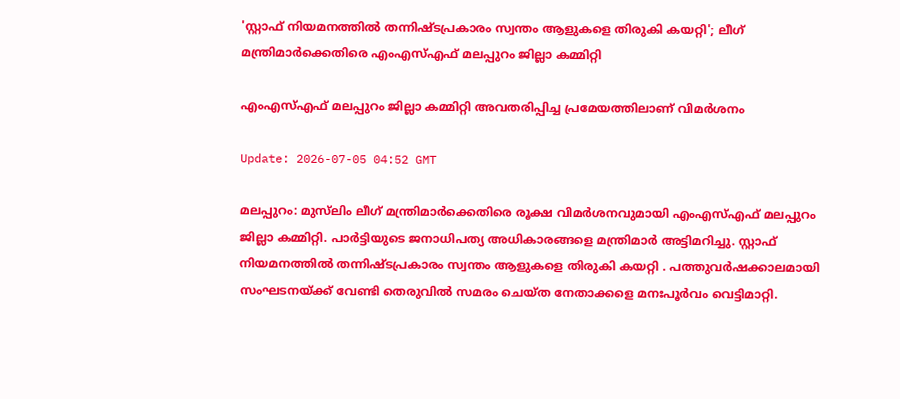'സ്റ്റാഫ് നിയമനത്തിൽ തന്നിഷ്ടപ്രകാരം സ്വന്തം ആളുകളെ തിരുകി കയറ്റി'; ലീഗ് മന്ത്രിമാർക്കെതിരെ എംഎസ്എഫ് മലപ്പുറം ജില്ലാ കമ്മിറ്റി

എംഎസ്എഫ് മലപ്പുറം ജില്ലാ കമ്മിറ്റി അവതരിപ്പിച്ച പ്രമേയത്തിലാണ് വിമർശനം

Update: 2026-07-05 04:52 GMT

മലപ്പുറം: മുസ്‍ലിം ലീഗ് മന്ത്രിമാർക്കെതിരെ രൂക്ഷ വിമർശനവുമായി എംഎസ്എഫ് മലപ്പുറം ജില്ലാ കമ്മിറ്റി. പാർട്ടിയുടെ ജനാധിപത്യ അധികാരങ്ങളെ മന്ത്രിമാർ അട്ടിമറിച്ചു. സ്റ്റാഫ് നിയമനത്തിൽ തന്നിഷ്ടപ്രകാരം സ്വന്തം ആളുകളെ തിരുകി കയറ്റി . പത്തുവർഷക്കാലമായി സംഘടനയ്ക്ക് വേണ്ടി തെരുവിൽ സമരം ചെയ്ത നേതാക്കളെ മനഃപൂര്‍വം വെട്ടിമാറ്റി.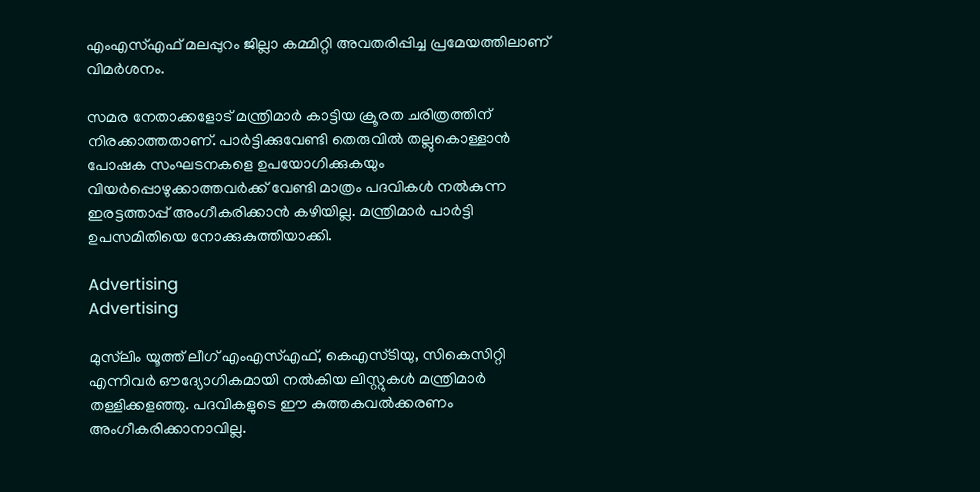എംഎസ്എഫ് മലപ്പുറം ജില്ലാ കമ്മിറ്റി അവതരിപ്പിച്ച പ്രമേയത്തിലാണ് വിമർശനം.

സമര നേതാക്കളോട് മന്ത്രിമാർ കാട്ടിയ ക്രൂരത ചരിത്രത്തിന് നിരക്കാത്തതാണ്. പാർട്ടിക്കുവേണ്ടി തെരുവിൽ തല്ലുകൊള്ളാൻ പോഷക സംഘടനകളെ ഉപയോഗിക്കുകയും വിയർപ്പൊഴുക്കാത്തവർക്ക് വേണ്ടി മാത്രം പദവികൾ നൽകുന്ന ഇരട്ടത്താപ്പ് അംഗീകരിക്കാൻ കഴിയില്ല. മന്ത്രിമാർ പാർട്ടി ഉപസമിതിയെ നോക്കുകുത്തിയാക്കി.

Advertising
Advertising

മുസ്‌ലിം യൂത്ത് ലീഗ് എംഎസ്എഫ്, കെഎസ്‍ടിയു, സികെസിറ്റി എന്നിവർ ഔദ്യോഗികമായി നൽകിയ ലിസ്റ്റുകൾ മന്ത്രിമാർ തള്ളിക്കളഞ്ഞു. പദവികളുടെ ഈ കുത്തകവൽക്കരണം അംഗീകരിക്കാനാവില്ല.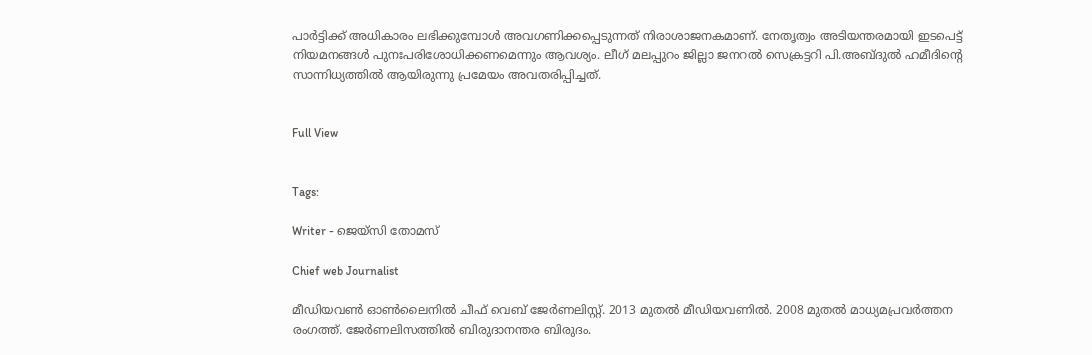പാർട്ടിക്ക് അധികാരം ലഭിക്കുമ്പോൾ അവഗണിക്കപ്പെടുന്നത് നിരാശാജനകമാണ്. നേതൃത്വം അടിയന്തരമായി ഇടപെട്ട് നിയമനങ്ങൾ പുനഃപരിശോധിക്കണമെന്നും ആവശ്യം. ലീഗ് മലപ്പുറം ജില്ലാ ജനറൽ സെക്രട്ടറി പി.അബ്ദുൽ ഹമീദിന്‍റെ സാന്നിധ്യത്തിൽ ആയിരുന്നു പ്രമേയം അവതരിപ്പിച്ചത്.


Full View


Tags:

Writer - ജെയ്സി തോമസ്

Chief web Journalist

മീഡിയവൺ ഓൺലൈനിൽ ചീഫ് വെബ് ജേർണലിസ്റ്റ്. 2013 മുതൽ മീഡിയവണിൽ. 2008 മുതൽ മാധ്യമപ്രവർത്തന രംഗത്ത്. ജേർണലിസത്തിൽ ബിരുദാനന്തര ബിരുദം.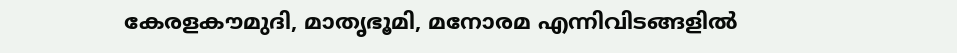കേരളകൗമുദി, മാതൃഭൂമി, മനോരമ എന്നിവിടങ്ങളിൽ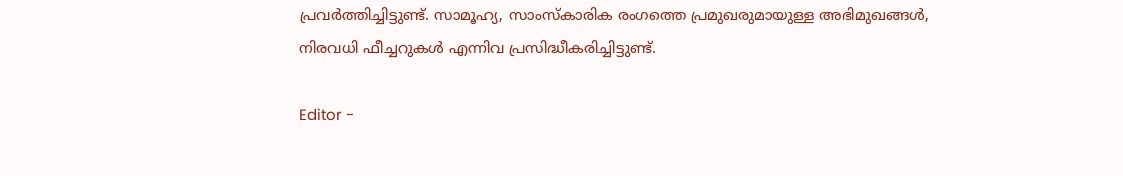പ്രവർത്തിച്ചിട്ടുണ്ട്. സാമൂഹ്യ, സാംസ്‌കാരിക രംഗത്തെ പ്രമുഖരുമായുള്ള അഭിമുഖങ്ങൾ, നിരവധി ഫീച്ചറുകൾ എന്നിവ പ്രസിദ്ധീകരിച്ചിട്ടുണ്ട്.

Editor -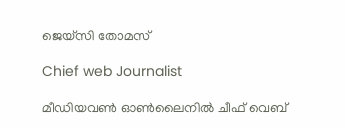ജെയ്സി തോമസ്

Chief web Journalist

മീഡിയവൺ ഓൺലൈനിൽ ചീഫ് വെബ്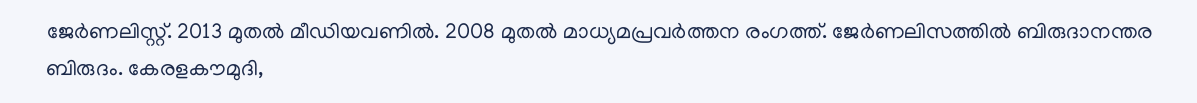ജേർണലിസ്റ്റ്. 2013 മുതൽ മീഡിയവണിൽ. 2008 മുതൽ മാധ്യമപ്രവർത്തന രംഗത്ത്. ജേർണലിസത്തിൽ ബിരുദാനന്തര ബിരുദം. കേരളകൗമുദി,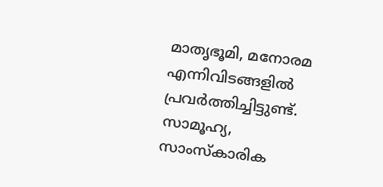മാതൃഭൂമി, മനോരമ എന്നിവിടങ്ങളിൽ പ്രവർത്തിച്ചിട്ടുണ്ട്. സാമൂഹ്യ, സാംസ്‌കാരിക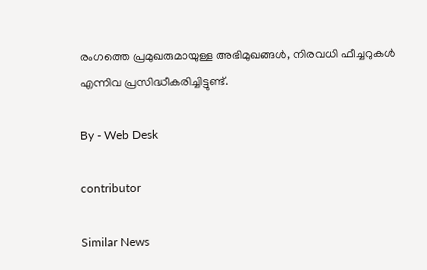രംഗത്തെ പ്രമുഖരുമായുള്ള അഭിമുഖങ്ങൾ, നിരവധി ഫീച്ചറുകൾ എന്നിവ പ്രസിദ്ധീകരിച്ചിട്ടുണ്ട്.

By - Web Desk

contributor

Similar News